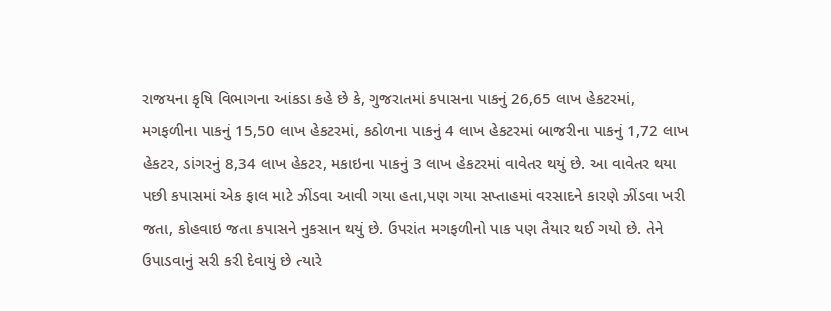રાજયના કૃષિ વિભાગના આંકડા કહે છે કે, ગુજરાતમાં કપાસના પાકનું 26,65 લાખ હેકટરમાં, મગફળીના પાકનું 15,50 લાખ હેકટરમાં, કઠોળના પાકનું 4 લાખ હેકટરમાં બાજરીના પાકનું 1,72 લાખ હેકટર, ડાંગરનું 8,34 લાખ હેકટર, મકાઇના પાકનું 3 લાખ હેકટરમાં વાવેતર થયું છે. આ વાવેતર થયા પછી કપાસમાં એક ફાલ માટે ઝીંડવા આવી ગયા હતા,પણ ગયા સપ્તાહમાં વરસાદને કારણે ઝીંડવા ખરી જતા, કોહવાઇ જતા કપાસને નુકસાન થયું છે. ઉપરાંત મગફળીનો પાક પણ તૈયાર થઈ ગયો છે. તેને ઉપાડવાનું સરી કરી દેવાયું છે ત્યારે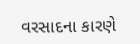વરસાદના કારણે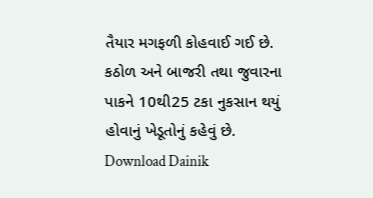તૈયાર મગફળી કોહવાઈ ગઈ છે. કઠોળ અને બાજરી તથા જુવારના પાકને 10થી25 ટકા નુકસાન થયું હોવાનું ખેડૂતોનું કહેવું છે.
Download Dainik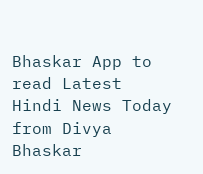Bhaskar App to read Latest Hindi News Today
from Divya Bhaskar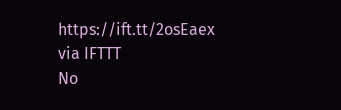https://ift.tt/2osEaex
via IFTTT
No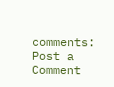comments:
Post a Comment